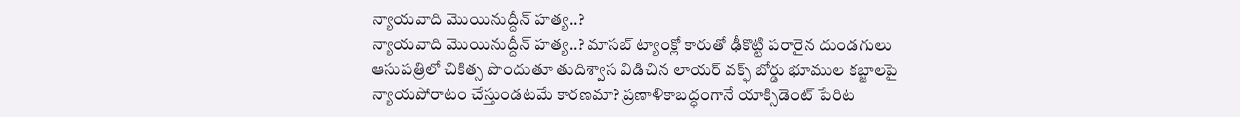న్యాయవాది మొయినుద్దీన్ హత్య..?
న్యాయవాది మొయినుద్దీన్ హత్య..? మాసబ్ ట్యాంక్లో కారుతో ఢీకొట్టి పరారైన దుండగులు ఆసుపత్రిలో చికిత్స పొందుతూ తుదిశ్వాస విడిచిన లాయర్ వక్ఫ్ బోర్డు భూముల కబ్జాలపై న్యాయపోరాటం చేస్తుండటమే కారణమా? ప్రణాళికాబద్ధంగానే యాక్సిడెంట్ పేరిట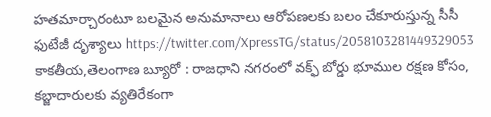హతమార్చారంటూ బలమైన అనుమానాలు ఆరోపణలకు బలం చేకూరుస్తున్న సీసీ ఫుటేజీ దృశ్యాలు https://twitter.com/XpressTG/status/2058103281449329053 కాకతీయ,తెలంగాణ బ్యూరో : రాజధాని నగరంలో వక్ఫ్ బోర్డు భూముల రక్షణ కోసం, కబ్జాదారులకు వ్యతిరేకంగా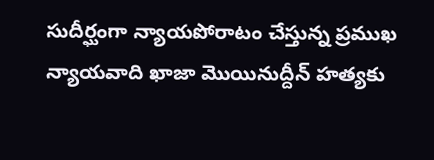సుదీర్ఘంగా న్యాయపోరాటం చేస్తున్న ప్రముఖ న్యాయవాది ఖాజా మొయినుద్దీన్ హత్యకు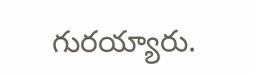గురయ్యారు.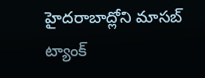హైదరాబాద్లోని మాసబ్ ట్యాంక్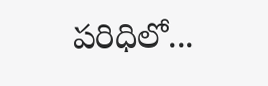పరిధిలో...